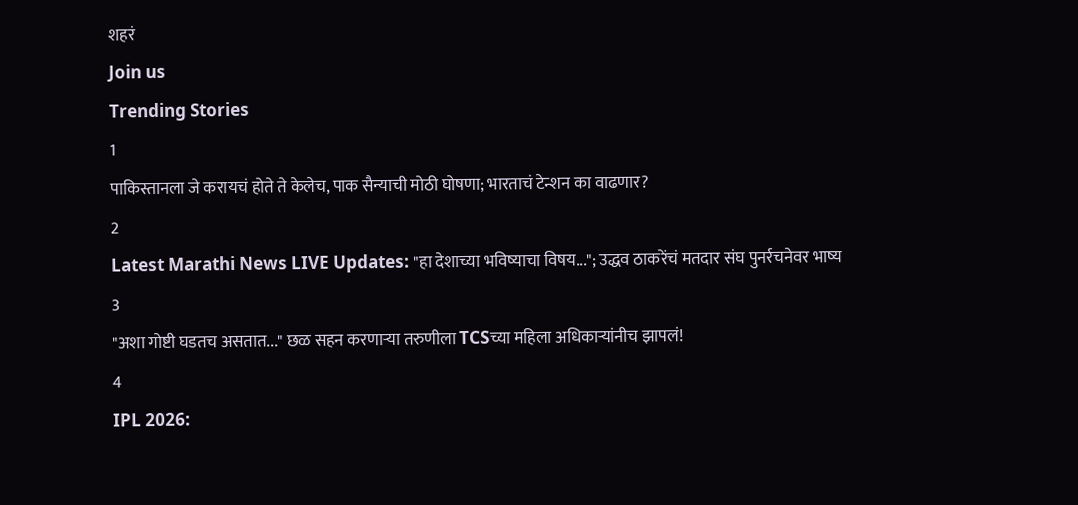शहरं
Join us
Trending Stories
1
पाकिस्तानला जे करायचं होते ते केलेच, पाक सैन्याची मोठी घोषणा; भारताचं टेन्शन का वाढणार?
2
Latest Marathi News LIVE Updates: "हा देशाच्या भविष्याचा विषय..."; उद्धव ठाकरेंचं मतदार संघ पुनर्रचनेवर भाष्य
3
"अशा गोष्टी घडतच असतात..." छळ सहन करणाऱ्या तरुणीला TCSच्या महिला अधिकाऱ्यांनीच झापलं!
4
IPL 2026: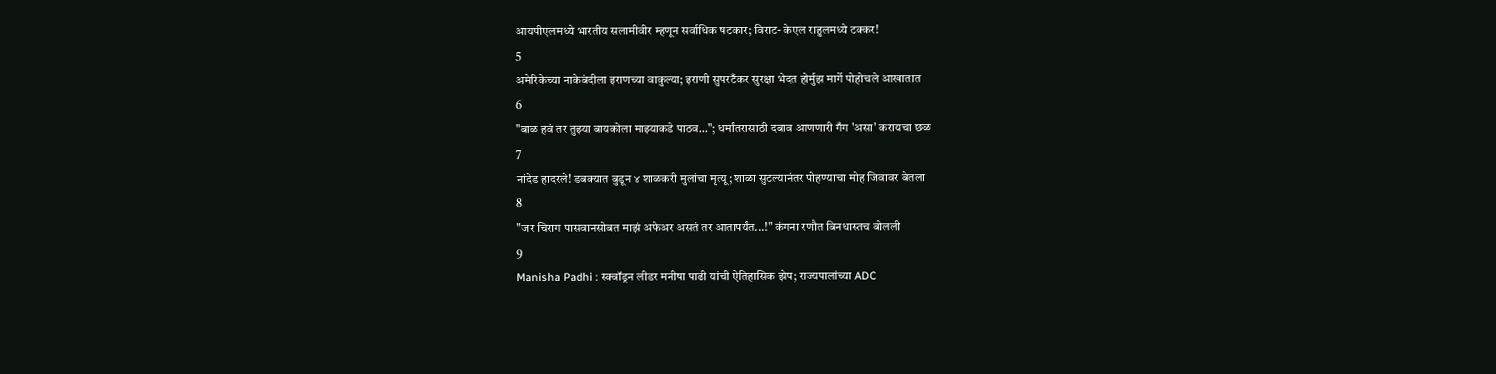आयपीएलमध्ये भारतीय सलामीवीर म्हणून सर्वाधिक षटकार; विराट- केएल राहुलमध्ये टक्कर!
5
अमेरिकेच्या नाकेबंदीला इराणच्या वाकुल्या; इराणी सुपरटँकर सुरक्षा भेदत होर्मुझ मार्गे पोहोचले आखातात
6
"बाळ हवं तर तुझ्या बायकोला माझ्याकडे पाठव..."; धर्मांतरासाठी दबाव आणणारी गँग 'असा' करायचा छळ
7
नांदेड हादरले! डबक्यात बुडून ४ शाळकरी मुलांचा मृत्यू; शाळा सुटल्यानंतर पोहण्याचा मोह जिवावर बेतला
8
"जर चिराग पासवानसोबत माझं अफेअर असतं तर आतापर्यंत...!" कंगना रणौत बिनधास्तच बोलली
9
Manisha Padhi : स्क्वॉड्रन लीडर मनीषा पाढी यांची ऐतिहासिक झेप; राज्यपालांच्या ADC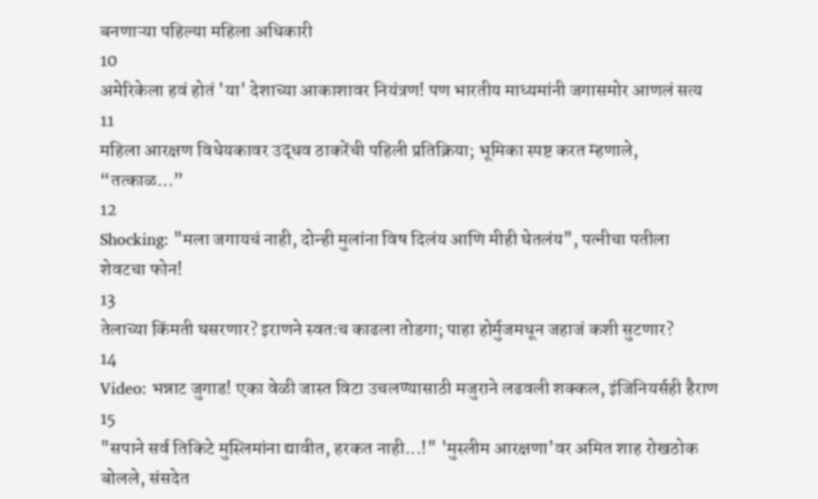बनणाऱ्या पहिल्या महिला अधिकारी
10
अमेरिकेला हवं होतं 'या' देशाच्या आकाशावर नियंत्रण! पण भारतीय माध्यमांनी जगासमोर आणलं सत्य
11
महिला आरक्षण विधेयकावर उद्धव ठाकरेंची पहिली प्रतिक्रिया; भूमिका स्पष्ट करत म्हणाले, “तत्काळ…”
12
Shocking: "मला जगायचं नाही, दोन्ही मुलांना विष दिलंय आणि मीही घेतलंय", पत्नीचा पतीला शेवटचा फोन!
13
तेलाच्या किंमती घसरणार? इराणने स्वतःच काढला तोडगा; पाहा होर्मुजमधून जहाजं कशी सुटणार?
14
Video: भन्नाट जुगाड! एका वेळी जास्त विटा उचलण्यासाठी मजुराने लढवली शक्कल, इंजिनियर्सही हैराण
15
"सपाने सर्व तिकिटे मुस्लिमांना द्यावीत, हरकत नाही...!" 'मुस्लीम आरक्षणा'वर अमित शाह रोखठोक बोलले, संसदेत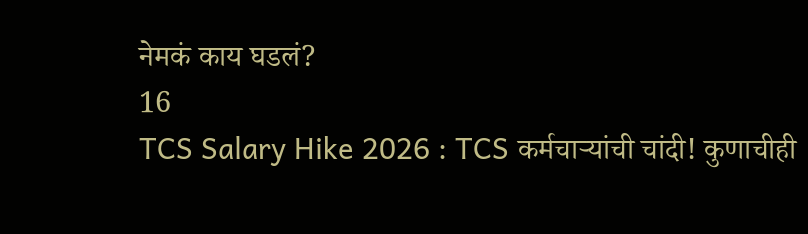नेमकं काय घडलं?
16
TCS Salary Hike 2026 : TCS कर्मचाऱ्यांची चांदी! कुणाचीही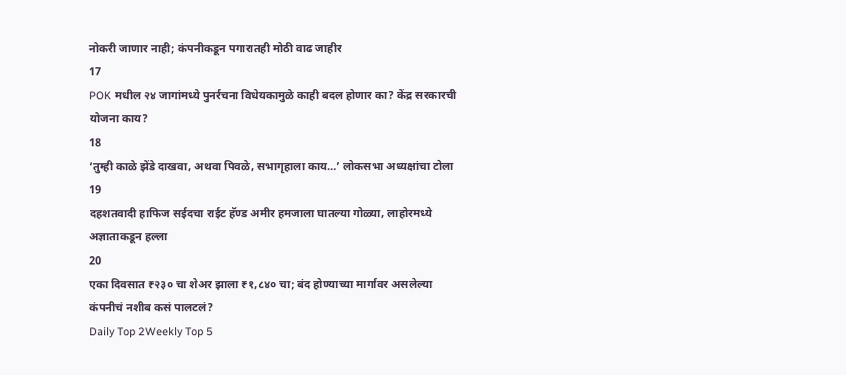नोकरी जाणार नाही; कंपनीकडून पगारातही मोठी वाढ जाहीर
17
POK मधील २४ जागांमध्ये पुनर्रचना विधेयकामुळे काही बदल होणार का? केंद्र सरकारची योजना काय?
18
‘तुम्ही काळे झेंडे दाखवा, अथवा पिवळे, सभागृहाला काय…’ लोकसभा अध्यक्षांचा टोला
19
दहशतवादी हाफिज सईदचा राईट हॅण्ड अमीर हमजाला घातल्या गोळ्या, लाहोरमध्ये अज्ञाताकडून हल्ला
20
एका दिवसात ₹२३० चा शेअर झाला ₹१,८४० चा; बंद होण्याच्या मार्गावर असलेल्या कंपनीचं नशीब कसं पालटलं?
Daily Top 2Weekly Top 5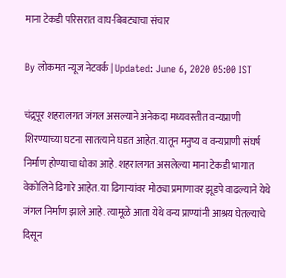माना टेकडी परिसरात वाघ-बिबट्याचा संचार

By लोकमत न्यूज नेटवर्क | Updated: June 6, 2020 05:00 IST

चंद्र्रपूर शहरालगत जंगल असल्याने अनेकदा मध्यवस्तीत वन्यप्राणी शिरण्याच्या घटना सातत्याने घडत आहेत. यातून मनुष्य व वन्यप्राणी संघर्ष निर्माण होण्याचा धोका आहे. शहरालगत असलेल्या माना टेकडी भागात वेकोलिने ढिगारे आहेत. या ढिगाऱ्यांवर मोठ्या प्रमाणावर झूडपे वाढल्याने येथे जंगल निर्माण झाले आहे. त्यामूळे आता येथे वन्य प्राण्यांनी आश्रय घेतल्याचे दिसून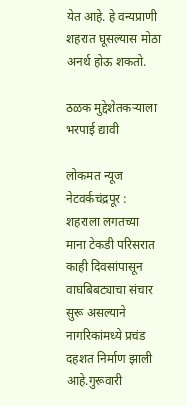येत आहे. हे वन्यप्राणी शहरात घूसल्यास मोठा अनर्थ होऊ शकतो.

ठळक मुद्देशेतकऱ्याला भरपाई द्यावी

लोकमत न्यूज नेटवर्कचंद्रपूर : शहराला लगतच्या माना टेकडी परिसरात काही दिवसांपासून वाघबिबट्याचा संचार सुरू असल्याने नागरिकांमध्ये प्रचंड दहशत निर्माण झाली आहे.गुरूवारी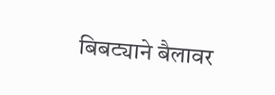बिबट्याने बैलावर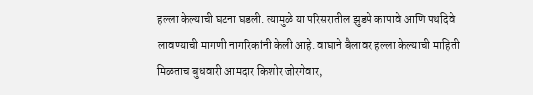हल्ला केल्याची घटना घडली. त्यामुळे या परिसरातील झुडपे कापावे आणि पथदिवे लावण्याची मागणी नागरिकांनी केली आहे. वाघाने बैलावर हल्ला केल्याची माहिती मिळताच बुधवारी आमदार किशोर जोरगेवार,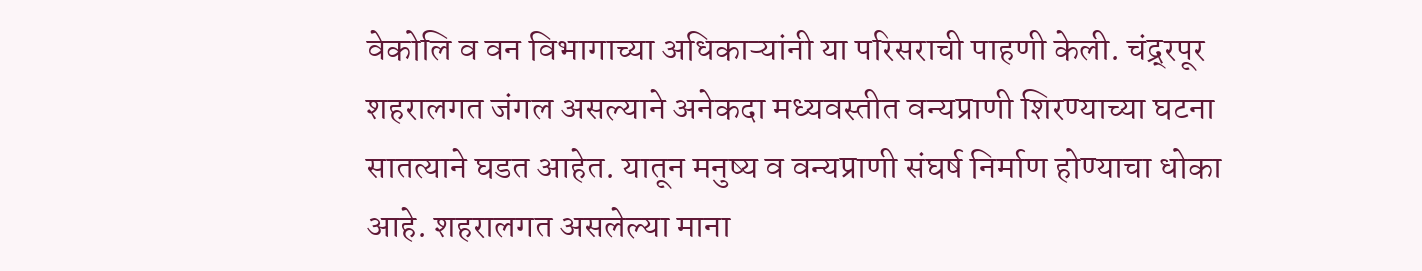वेकोलि व वन विभागाच्या अधिकाऱ्यांनी या परिसराची पाहणी केली. चंद्र्रपूर शहरालगत जंगल असल्याने अनेकदा मध्यवस्तीत वन्यप्राणी शिरण्याच्या घटना सातत्याने घडत आहेत. यातून मनुष्य व वन्यप्राणी संघर्ष निर्माण होण्याचा धोका आहे. शहरालगत असलेल्या माना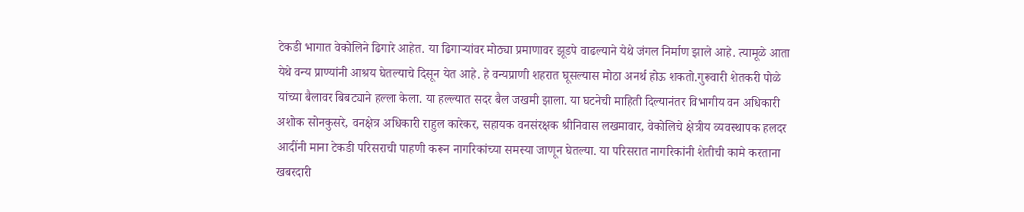टेकडी भागात वेकोलिने ढिगारे आहेत. या ढिगाऱ्यांवर मोठ्या प्रमाणावर झूडपे वाढल्याने येथे जंगल निर्माण झाले आहे. त्यामूळे आता येथे वन्य प्राण्यांनी आश्रय घेतल्याचे दिसून येत आहे. हे वन्यप्राणी शहरात घूसल्यास मोठा अनर्थ होऊ शकतो.गुरूवारी शेतकरी पोळे यांच्या बैलावर बिबट्याने हल्ला केला. या हल्ल्यात सदर बैल जखमी झाला. या घटनेची माहिती दिल्यानंतर विभागीय वन अधिकारी अशोक सोनकुसरे, वनक्षेत्र अधिकारी राहुल कारेकर, सहायक वनसंरक्षक श्रीनिवास लखमावार, वेकोलिचे क्षेत्रीय व्यवस्थापक हलदर आदींनी माना टेकडी परिसराची पाहणी करून नागरिकांच्या समस्या जाणून घेतल्या. या परिसरात नागरिकांनी शेतीची कामे करताना खबरदारी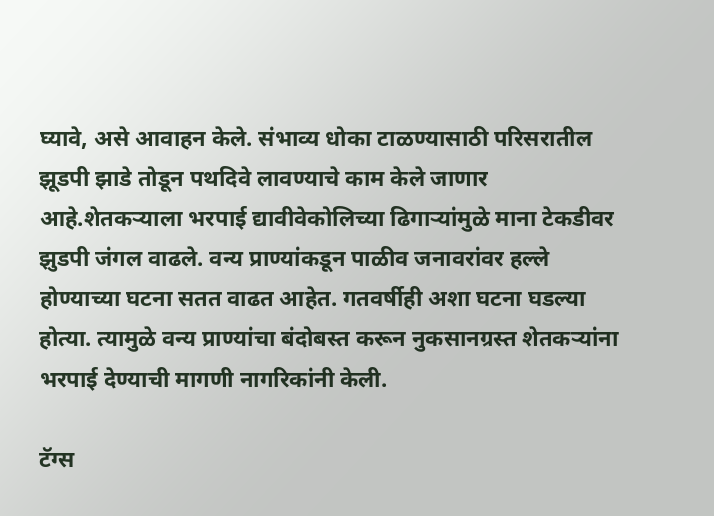घ्यावे, असे आवाहन केले. संभाव्य धोका टाळण्यासाठी परिसरातील झूडपी झाडे तोडून पथदिवे लावण्याचे काम केले जाणार आहे.शेतकऱ्याला भरपाई द्यावीवेकोलिच्या ढिगाऱ्यांमुळे माना टेकडीवर झुडपी जंगल वाढले. वन्य प्राण्यांकडून पाळीव जनावरांवर हल्ले होण्याच्या घटना सतत वाढत आहेत. गतवर्षीही अशा घटना घडल्या होत्या. त्यामुळे वन्य प्राण्यांचा बंदोबस्त करून नुकसानग्रस्त शेतकऱ्यांना भरपाई देण्याची मागणी नागरिकांनी केली.

टॅग्स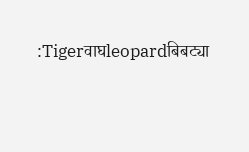:Tigerवाघleopardबिबट्या